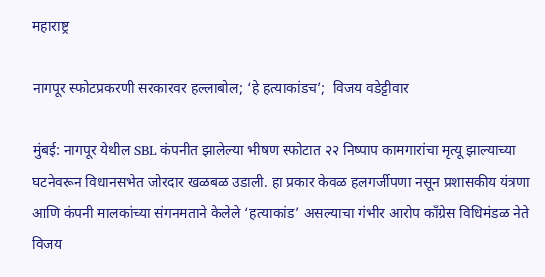महाराष्ट्र

नागपूर स्फोटप्रकरणी सरकारवर हल्लाबोल; ‘हे हत्याकांडच’;  विजय वडेट्टीवार

मुंबई: नागपूर येथील SBL कंपनीत झालेल्या भीषण स्फोटात २२ निष्पाप कामगारांचा मृत्यू झाल्याच्या घटनेवरून विधानसभेत जोरदार खळबळ उडाली. हा प्रकार केवळ हलगर्जीपणा नसून प्रशासकीय यंत्रणा आणि कंपनी मालकांच्या संगनमताने केलेले ‘हत्याकांड’ असल्याचा गंभीर आरोप काँग्रेस विधिमंडळ नेते विजय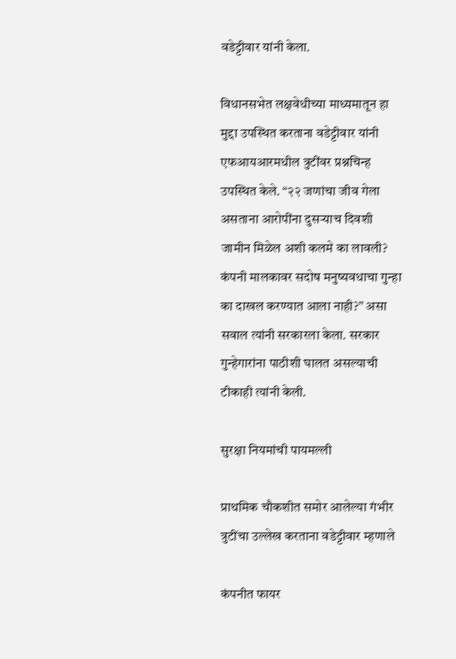वडेट्टीवार यांनी केला.

विधानसभेत लक्षवेधीच्या माध्यमातून हा मुद्दा उपस्थित करताना वडेट्टीवार यांनी एफआयआरमधील त्रुटींवर प्रश्नचिन्ह उपस्थित केले. “२२ जणांचा जीव गेला असताना आरोपींना दुसऱ्याच दिवशी जामीन मिळेल अशी कलमे का लावली? कंपनी मालकावर सदोष मनुष्यवधाचा गुन्हा का दाखल करण्यात आला नाही?” असा सवाल त्यांनी सरकारला केला. सरकार गुन्हेगारांना पाठीशी घालत असल्याची टीकाही त्यांनी केली.

सुरक्षा नियमांची पायमल्ली

प्राथमिक चौकशीत समोर आलेल्या गंभीर त्रुटींचा उल्लेख करताना वडेट्टीवार म्हणाले

कंपनीत फायर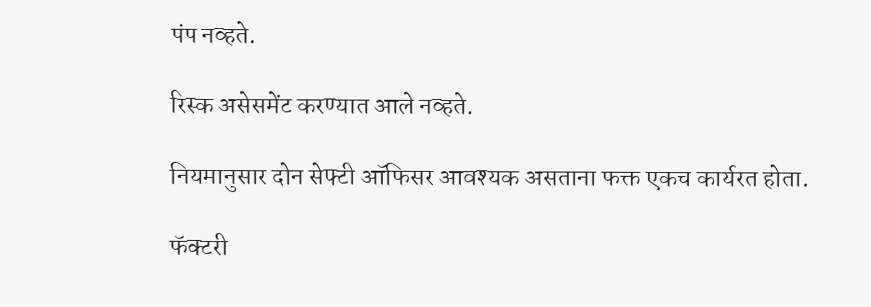पंप नव्हते.

रिस्क असेसमेंट करण्यात आले नव्हते.

नियमानुसार दोन सेफ्टी ऑफिसर आवश्यक असताना फक्त एकच कार्यरत होता.

फॅक्टरी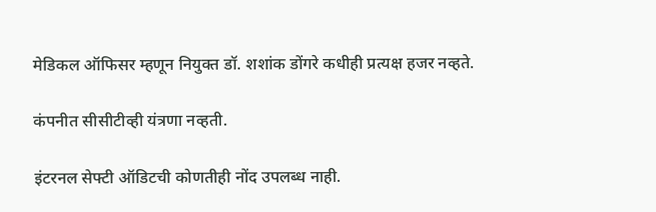मेडिकल ऑफिसर म्हणून नियुक्त डॉ. शशांक डोंगरे कधीही प्रत्यक्ष हजर नव्हते.

कंपनीत सीसीटीव्ही यंत्रणा नव्हती.

इंटरनल सेफ्टी ऑडिटची कोणतीही नोंद उपलब्ध नाही.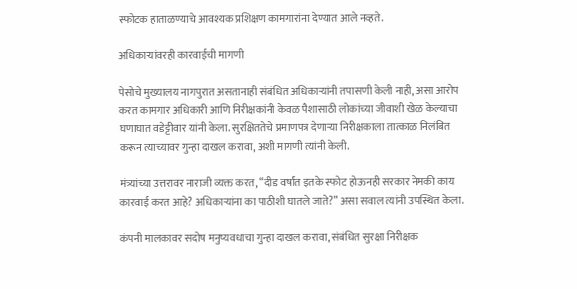स्फोटक हाताळण्याचे आवश्यक प्रशिक्षण कामगारांना देण्यात आले नव्हते.

अधिकाऱ्यांवरही कारवाईची मागणी

पेसोचे मुख्यालय नागपुरात असतानाही संबंधित अधिकाऱ्यांनी तपासणी केली नाही, असा आरोप करत कामगार अधिकारी आणि निरीक्षकांनी केवळ पैशासाठी लोकांच्या जीवाशी खेळ केल्याचा घणाघात वडेट्टीवार यांनी केला. सुरक्षिततेचे प्रमाणपत्र देणाऱ्या निरीक्षकाला तात्काळ निलंबित करून त्याच्यावर गुन्हा दाखल करावा, अशी मागणी त्यांनी केली.

मंत्र्यांच्या उत्तरावर नाराजी व्यक्त करत, “दीड वर्षांत इतके स्फोट होऊनही सरकार नेमकी काय कारवाई करत आहे? अधिकाऱ्यांना का पाठीशी घातले जाते?” असा सवाल त्यांनी उपस्थित केला.

कंपनी मालकावर सदोष मनुष्यवधाचा गुन्हा दाखल करावा, संबंधित सुरक्षा निरीक्षक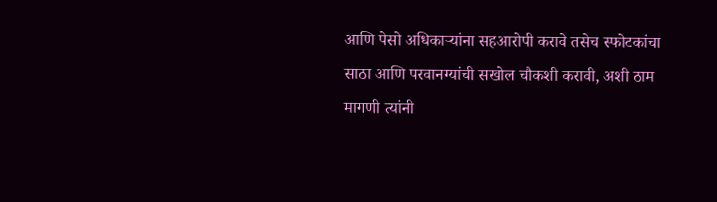आणि पेसो अधिकाऱ्यांना सहआरोपी करावे तसेच स्फोटकांचा साठा आणि परवानग्यांची सखोल चौकशी करावी, अशी ठाम मागणी त्यांनी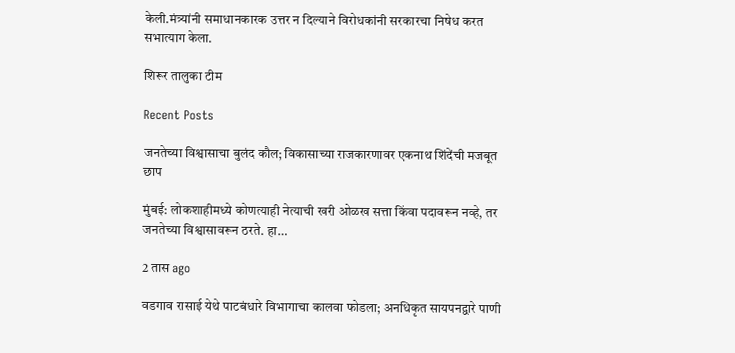केली.मंत्र्यांनी समाधानकारक उत्तर न दिल्याने विरोधकांनी सरकारचा निषेध करत सभात्याग केला.

शिरूर तालुका टीम

Recent Posts

जनतेच्या विश्वासाचा बुलंद कौल; विकासाच्या राजकारणावर एकनाथ शिंदेंची मजबूत छाप

मुंबई: लोकशाहीमध्ये कोणत्याही नेत्याची खरी ओळख सत्ता किंवा पदावरून नव्हे, तर जनतेच्या विश्वासावरून ठरते. हा…

2 तास ago

वडगाव रासाई येथे पाटबंधारे विभागाचा कालवा फोडला; अनधिकृत सायपनद्वारे पाणी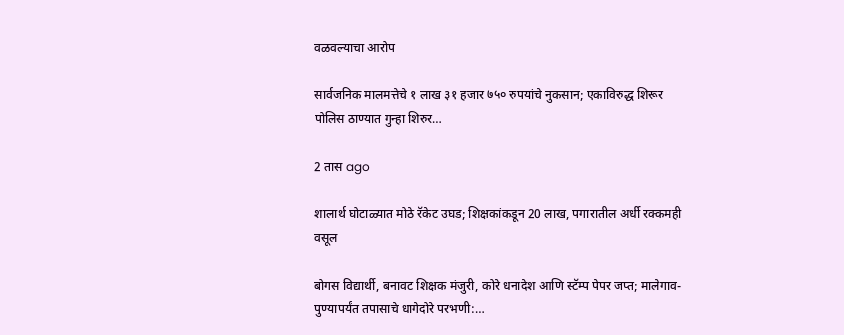वळवल्याचा आरोप

सार्वजनिक मालमत्तेचे १ लाख ३१ हजार ७५० रुपयांचे नुकसान; एकाविरुद्ध शिरूर पोलिस ठाण्यात गुन्हा शिरुर…

2 तास ago

शालार्थ घोटाळ्यात मोठे रॅकेट उघड; शिक्षकांकडून 20 लाख, पगारातील अर्धी रक्कमही वसूल

बोगस विद्यार्थी, बनावट शिक्षक मंजुरी, कोरे धनादेश आणि स्टॅम्प पेपर जप्त; मालेगाव-पुण्यापर्यंत तपासाचे धागेदोरे परभणी:…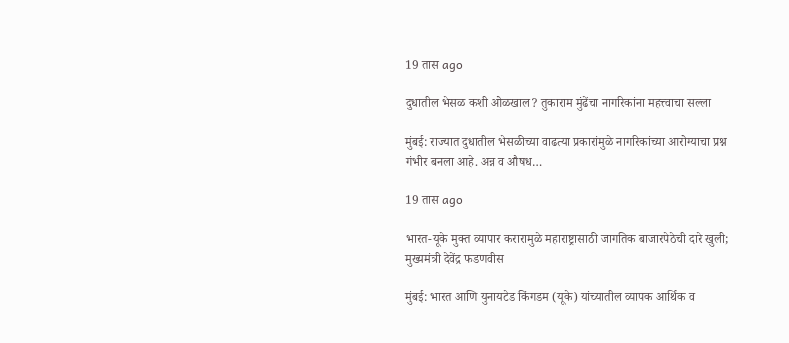19 तास ago

दुधातील भेसळ कशी ओळखाल? तुकाराम मुंढेंचा नागरिकांना महत्त्वाचा सल्ला

मुंबई: राज्यात दुधातील भेसळीच्या वाढत्या प्रकारांमुळे नागरिकांच्या आरोग्याचा प्रश्न गंभीर बनला आहे. अन्न व औषध…

19 तास ago

भारत-यूके मुक्त व्यापार करारामुळे महाराष्ट्रासाठी जागतिक बाजारपेठेची दारे खुली; मुख्यमंत्री देवेंद्र फडणवीस

मुंबई: भारत आणि युनायटेड किंगडम (यूके) यांच्यातील व्यापक आर्थिक व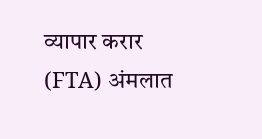व्यापार करार (FTA) अंमलात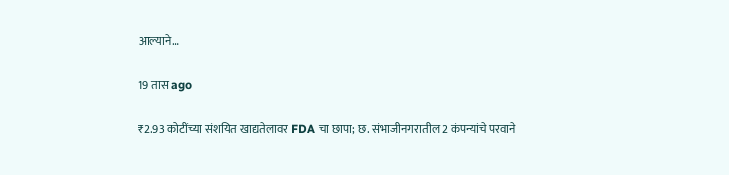आल्याने…

19 तास ago

₹2.93 कोटींच्या संशयित खाद्यतेलावर FDA चा छापा; छ. संभाजीनगरातील 2 कंपन्यांचे परवाने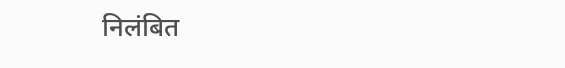निलंबित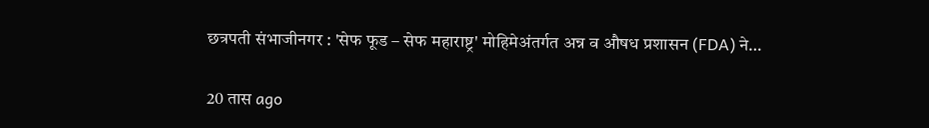छत्रपती संभाजीनगर : 'सेफ फूड – सेफ महाराष्ट्र' मोहिमेअंतर्गत अन्न व औषध प्रशासन (FDA) ने…

20 तास ago